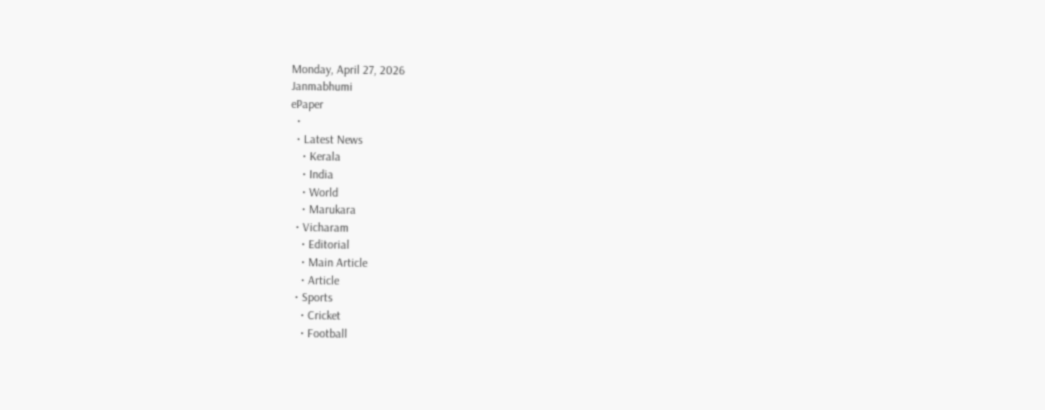Monday, April 27, 2026
Janmabhumi
ePaper
  •
  • Latest News
    • Kerala
    • India
    • World
    • Marukara
  • Vicharam
    • Editorial
    • Main Article
    • Article
  • Sports
    • Cricket
    • Football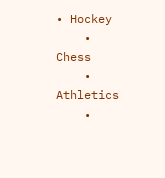• Hockey
    • Chess
    • Athletics
    •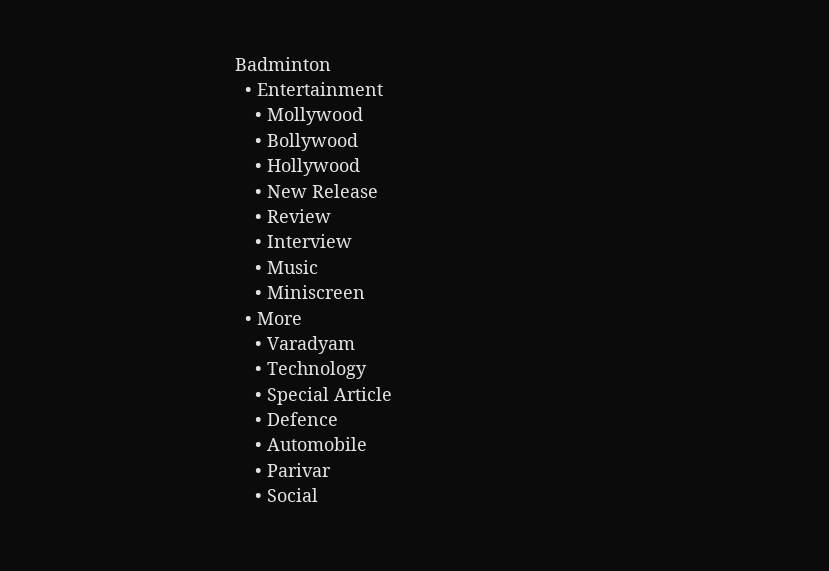Badminton
  • Entertainment
    • Mollywood
    • Bollywood
    • Hollywood
    • New Release
    • Review
    • Interview
    • Music
    • Miniscreen
  • More
    • Varadyam
    • Technology
    • Special Article
    • Defence
    • Automobile
    • Parivar
    • Social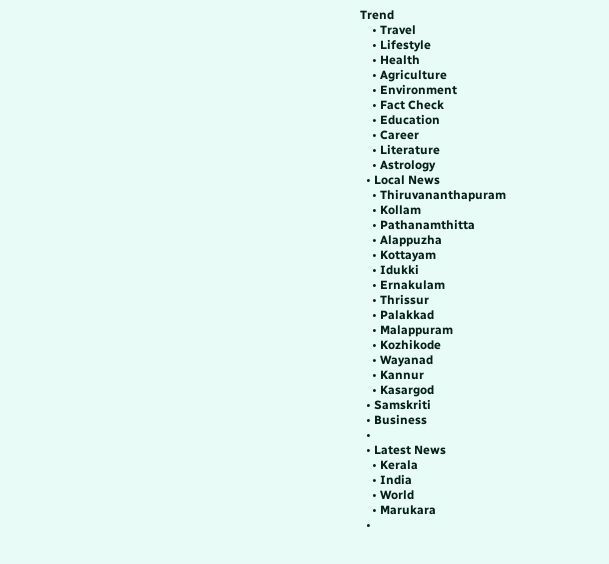Trend
    • Travel
    • Lifestyle
    • Health
    • Agriculture
    • Environment
    • Fact Check
    • Education
    • Career
    • Literature
    • Astrology
  • Local News
    • Thiruvananthapuram
    • Kollam
    • Pathanamthitta
    • Alappuzha
    • Kottayam
    • Idukki
    • Ernakulam
    • Thrissur
    • Palakkad
    • Malappuram
    • Kozhikode
    • Wayanad
    • Kannur
    • Kasargod
  • Samskriti
  • Business
  •
  • Latest News
    • Kerala
    • India
    • World
    • Marukara
  •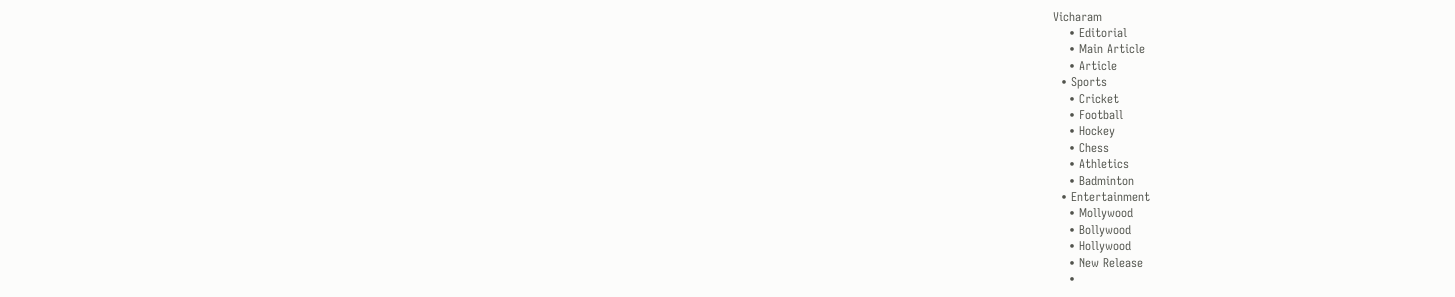Vicharam
    • Editorial
    • Main Article
    • Article
  • Sports
    • Cricket
    • Football
    • Hockey
    • Chess
    • Athletics
    • Badminton
  • Entertainment
    • Mollywood
    • Bollywood
    • Hollywood
    • New Release
    •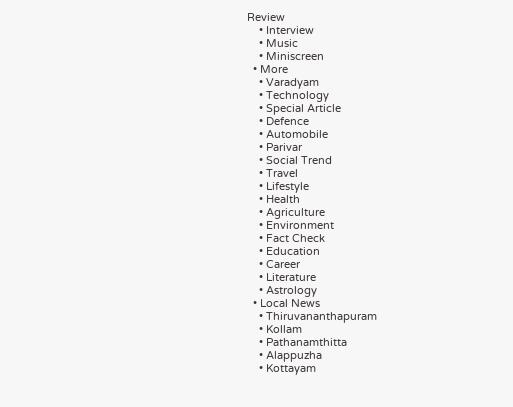Review
    • Interview
    • Music
    • Miniscreen
  • More
    • Varadyam
    • Technology
    • Special Article
    • Defence
    • Automobile
    • Parivar
    • Social Trend
    • Travel
    • Lifestyle
    • Health
    • Agriculture
    • Environment
    • Fact Check
    • Education
    • Career
    • Literature
    • Astrology
  • Local News
    • Thiruvananthapuram
    • Kollam
    • Pathanamthitta
    • Alappuzha
    • Kottayam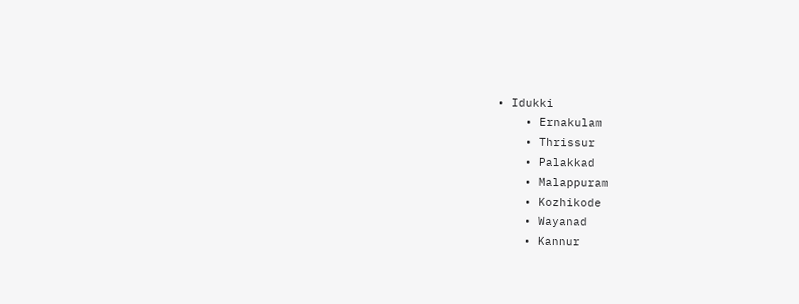• Idukki
    • Ernakulam
    • Thrissur
    • Palakkad
    • Malappuram
    • Kozhikode
    • Wayanad
    • Kannur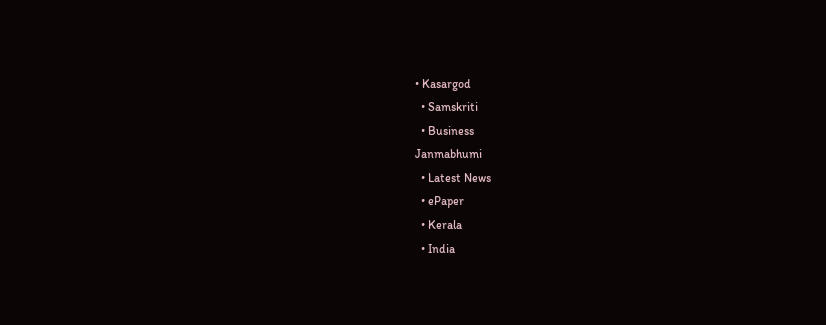• Kasargod
  • Samskriti
  • Business
Janmabhumi
  • Latest News
  • ePaper
  • Kerala
  • India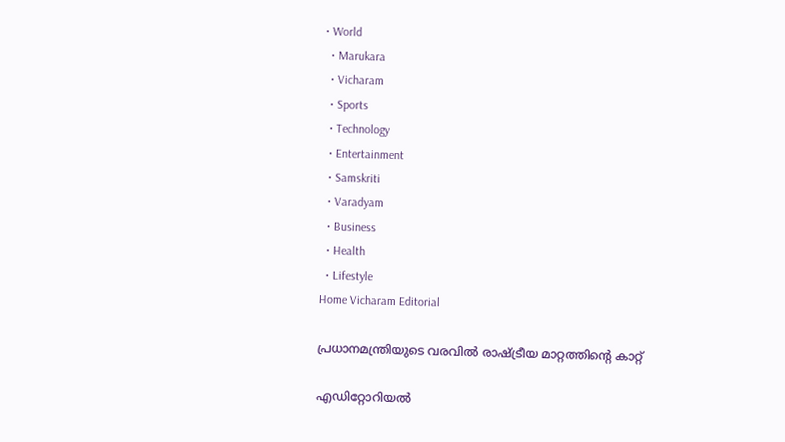• World
  • Marukara
  • Vicharam
  • Sports
  • Technology
  • Entertainment
  • Samskriti
  • Varadyam
  • Business
  • Health
  • Lifestyle
Home Vicharam Editorial

പ്രധാനമന്ത്രിയുടെ വരവില്‍ രാഷ്‌ട്രീയ മാറ്റത്തിന്റെ കാറ്റ്

എഡിറ്റോറിയൽ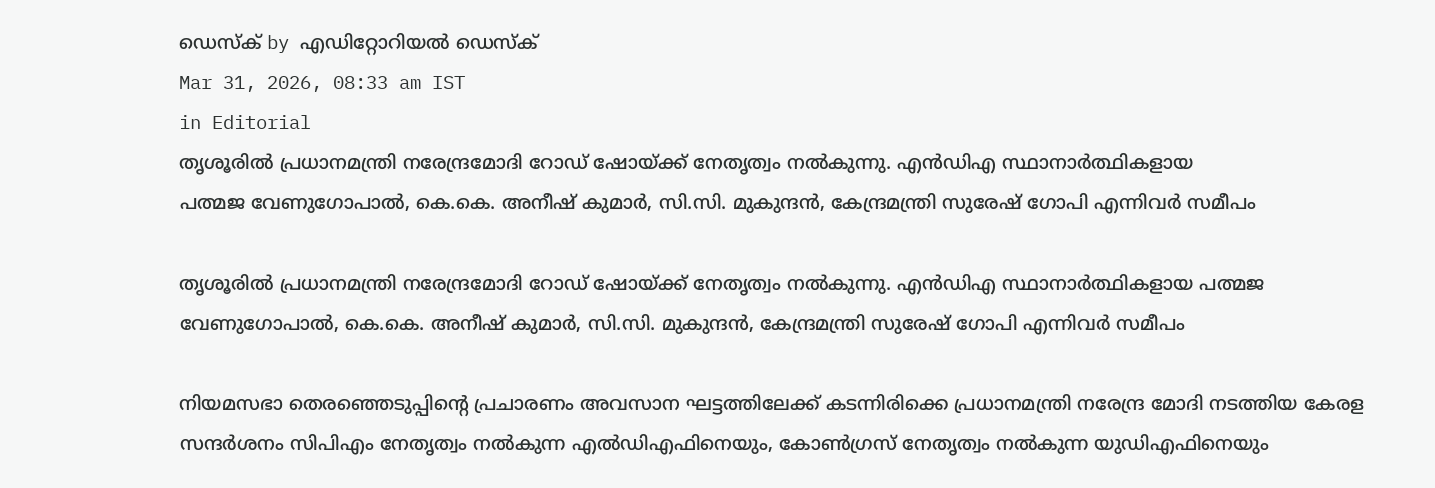ഡെസ്ക് by എഡിറ്റോറിയൽ ഡെസ്ക്
Mar 31, 2026, 08:33 am IST
in Editorial
തൃശൂരില്‍ പ്രധാനമന്ത്രി നരേന്ദ്രമോദി റോഡ് ഷോയ്ക്ക് നേതൃത്വം നല്‍കുന്നു. എന്‍ഡിഎ സ്ഥാനാര്‍ത്ഥികളായ
പത്മജ വേണുഗോപാല്‍, കെ.കെ. അനീഷ് കുമാര്‍, സി.സി. മുകുന്ദന്‍, കേന്ദ്രമന്ത്രി സുരേഷ് ഗോപി എന്നിവര്‍ സമീപം

തൃശൂരില്‍ പ്രധാനമന്ത്രി നരേന്ദ്രമോദി റോഡ് ഷോയ്ക്ക് നേതൃത്വം നല്‍കുന്നു. എന്‍ഡിഎ സ്ഥാനാര്‍ത്ഥികളായ പത്മജ വേണുഗോപാല്‍, കെ.കെ. അനീഷ് കുമാര്‍, സി.സി. മുകുന്ദന്‍, കേന്ദ്രമന്ത്രി സുരേഷ് ഗോപി എന്നിവര്‍ സമീപം

നിയമസഭാ തെരഞ്ഞെടുപ്പിന്റെ പ്രചാരണം അവസാന ഘട്ടത്തിലേക്ക് കടന്നിരിക്കെ പ്രധാനമന്ത്രി നരേന്ദ്ര മോദി നടത്തിയ കേരള സന്ദര്‍ശനം സിപിഎം നേതൃത്വം നല്‍കുന്ന എല്‍ഡിഎഫിനെയും, കോണ്‍ഗ്രസ് നേതൃത്വം നല്‍കുന്ന യുഡിഎഫിനെയും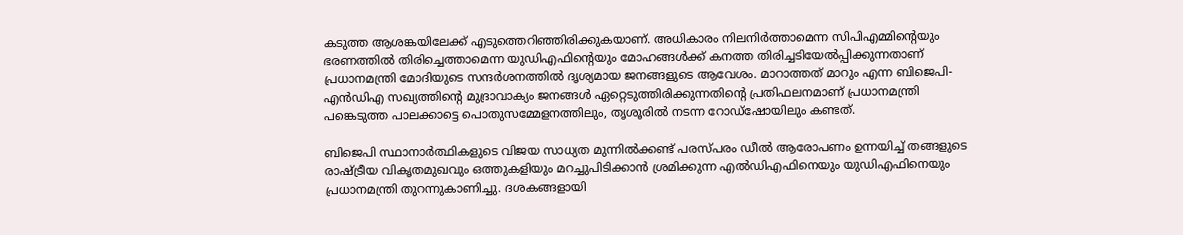കടുത്ത ആശങ്കയിലേക്ക് എടുത്തെറിഞ്ഞിരിക്കുകയാണ്. അധികാരം നിലനിര്‍ത്താമെന്ന സിപിഎമ്മിന്റെയും ഭരണത്തില്‍ തിരിച്ചെത്താമെന്ന യുഡിഎഫിന്റെയും മോഹങ്ങള്‍ക്ക് കനത്ത തിരിച്ചടിയേല്‍പ്പിക്കുന്നതാണ് പ്രധാനമന്ത്രി മോദിയുടെ സന്ദര്‍ശനത്തില്‍ ദൃശ്യമായ ജനങ്ങളുടെ ആവേശം. മാറാത്തത് മാറും എന്ന ബിജെപി-എന്‍ഡിഎ സഖ്യത്തിന്റെ മുദ്രാവാക്യം ജനങ്ങള്‍ ഏറ്റെടുത്തിരിക്കുന്നതിന്റെ പ്രതിഫലനമാണ് പ്രധാനമന്ത്രി പങ്കെടുത്ത പാലക്കാട്ടെ പൊതുസമ്മേളനത്തിലും, തൃശൂരില്‍ നടന്ന റോഡ്‌ഷോയിലും കണ്ടത്.

ബിജെപി സ്ഥാനാര്‍ത്ഥികളുടെ വിജയ സാധ്യത മുന്നില്‍ക്കണ്ട് പരസ്പരം ഡീല്‍ ആരോപണം ഉന്നയിച്ച് തങ്ങളുടെ രാഷ്‌ട്രീയ വികൃതമുഖവും ഒത്തുകളിയും മറച്ചുപിടിക്കാന്‍ ശ്രമിക്കുന്ന എല്‍ഡിഎഫിനെയും യുഡിഎഫിനെയും പ്രധാനമന്ത്രി തുറന്നുകാണിച്ചു. ദശകങ്ങളായി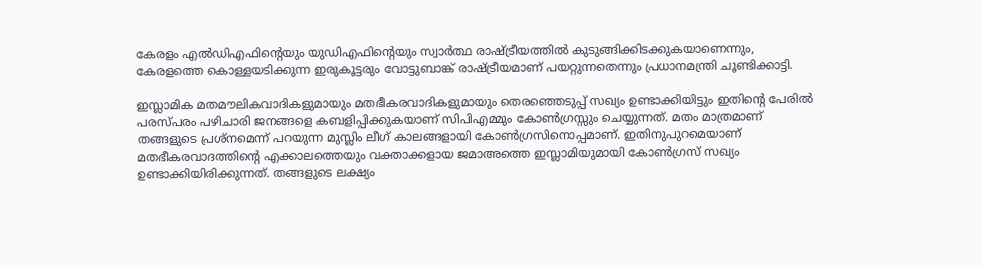കേരളം എല്‍ഡിഎഫിന്റെയും യുഡിഎഫിന്റെയും സ്വാര്‍ത്ഥ രാഷ്‌ട്രീയത്തില്‍ കുടുങ്ങിക്കിടക്കുകയാണെന്നും, കേരളത്തെ കൊള്ളയടിക്കുന്ന ഇരുകൂട്ടരും വോട്ടുബാങ്ക് രാഷ്‌ട്രീയമാണ് പയറ്റുന്നതെന്നും പ്രധാനമന്ത്രി ചൂണ്ടിക്കാട്ടി.

ഇസ്ലാമിക മതമൗലികവാദികളുമായും മതഭീകരവാദികളുമായും തെരഞ്ഞെടുപ്പ് സഖ്യം ഉണ്ടാക്കിയിട്ടും ഇതിന്റെ പേരില്‍ പരസ്പരം പഴിചാരി ജനങ്ങളെ കബളിപ്പിക്കുകയാണ് സിപിഎമ്മും കോണ്‍ഗ്രസ്സും ചെയ്യുന്നത്. മതം മാത്രമാണ് തങ്ങളുടെ പ്രശ്‌നമെന്ന് പറയുന്ന മുസ്ലിം ലീഗ് കാലങ്ങളായി കോണ്‍ഗ്രസിനൊപ്പമാണ്. ഇതിനുപുറമെയാണ് മതഭീകരവാദത്തിന്റെ എക്കാലത്തെയും വക്താക്കളായ ജമാഅത്തെ ഇസ്ലാമിയുമായി കോണ്‍ഗ്രസ് സഖ്യം ഉണ്ടാക്കിയിരിക്കുന്നത്. തങ്ങളുടെ ലക്ഷ്യം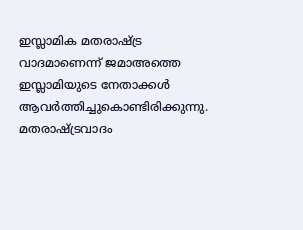ഇസ്ലാമിക മതരാഷ്‌ട്ര വാദമാണെന്ന് ജമാഅത്തെ ഇസ്ലാമിയുടെ നേതാക്കള്‍ ആവര്‍ത്തിച്ചുകൊണ്ടിരിക്കുന്നു. മതരാഷ്‌ട്രവാദം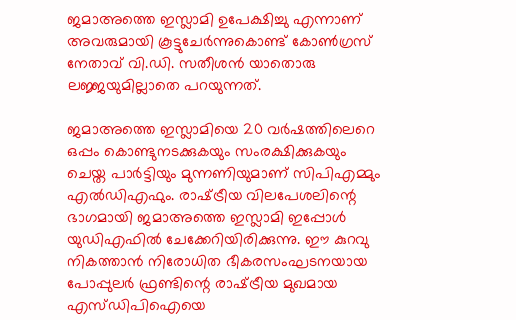ജമാഅത്തെ ഇസ്ലാമി ഉപേക്ഷിച്ചു എന്നാണ് അവരുമായി കൂട്ടുചേര്‍ന്നുകൊണ്ട് കോണ്‍ഗ്രസ് നേതാവ് വി.ഡി. സതീശന്‍ യാതൊരു ലജ്ജയുമില്ലാതെ പറയുന്നത്.

ജമാഅത്തെ ഇസ്ലാമിയെ 20 വര്‍ഷത്തിലെറെ ഒപ്പം കൊണ്ടുനടക്കുകയും സംരക്ഷിക്കുകയും ചെയ്ത പാര്‍ട്ടിയും മുന്നണിയുമാണ് സിപിഎമ്മും എല്‍ഡിഎഫും. രാഷ്‌ട്രീയ വിലപേശലിന്റെ ഭാഗമായി ജമാഅത്തെ ഇസ്ലാമി ഇപ്പോള്‍ യുഡിഎഫില്‍ ചേക്കേറിയിരിക്കുന്നു. ഈ കുറവു നികത്താന്‍ നിരോധിത ഭീകരസംഘടനയായ പോപ്പുലര്‍ ഫ്രണ്ടിന്റെ രാഷ്‌ട്രീയ മുഖമായ എസ്ഡിപിഐയെ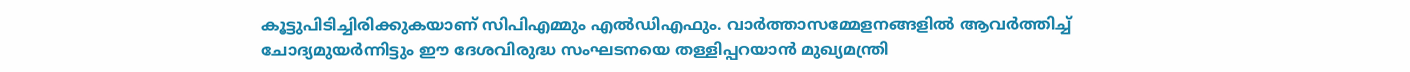കൂട്ടുപിടിച്ചിരിക്കുകയാണ് സിപിഎമ്മും എല്‍ഡിഎഫും. വാര്‍ത്താസമ്മേളനങ്ങളില്‍ ആവര്‍ത്തിച്ച് ചോദ്യമുയര്‍ന്നിട്ടും ഈ ദേശവിരുദ്ധ സംഘടനയെ തള്ളിപ്പറയാന്‍ മുഖ്യമന്ത്രി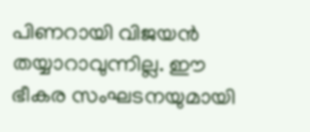പിണറായി വിജയന്‍ തയ്യാറാവുന്നില്ല. ഈ ഭീകര സംഘടനയുമായി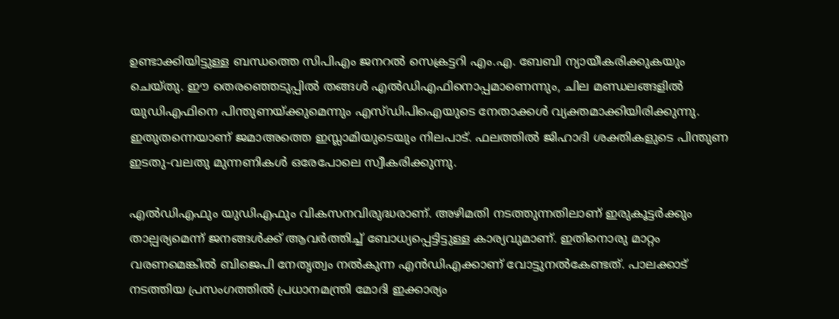ഉണ്ടാക്കിയിട്ടുള്ള ബന്ധത്തെ സിപിഎം ജനറല്‍ സെക്രട്ടറി എം.എ. ബേബി ന്യായീകരിക്കുകയും ചെയ്തു. ഈ തെരഞ്ഞെടുപ്പില്‍ തങ്ങള്‍ എല്‍ഡിഎഫിനൊപ്പമാണെന്നും, ചില മണ്ഡലങ്ങളില്‍ യുഡിഎഫിനെ പിന്തുണയ്‌ക്കുമെന്നും എസ്ഡിപിഐയുടെ നേതാക്കള്‍ വ്യക്തമാക്കിയിരിക്കുന്നു. ഇതുതന്നെയാണ് ജമാഅത്തെ ഇസ്ലാമിയുടെയും നിലപാട്. ഫലത്തില്‍ ജിഹാദി ശക്തികളുടെ പിന്തുണ ഇടതു-വലതു മുന്നണികള്‍ ഒരേപോലെ സ്വീകരിക്കുന്നു.

എല്‍ഡിഎഫും യുഡിഎഫും വികസനവിരുദ്ധരാണ്. അഴിമതി നടത്തുന്നതിലാണ് ഇരുകൂട്ടര്‍ക്കും താല്പര്യമെന്ന് ജനങ്ങള്‍ക്ക് ആവര്‍ത്തിച്ച് ബോധ്യപ്പെട്ടിട്ടുള്ള കാര്യവുമാണ്. ഇതിനൊരു മാറ്റം വരണമെങ്കില്‍ ബിജെപി നേതൃത്വം നല്‍കുന്ന എന്‍ഡിഎക്കാണ് വോട്ടുനല്‍കേണ്ടത്. പാലക്കാട് നടത്തിയ പ്രസംഗത്തില്‍ പ്രധാനമന്ത്രി മോദി ഇക്കാര്യം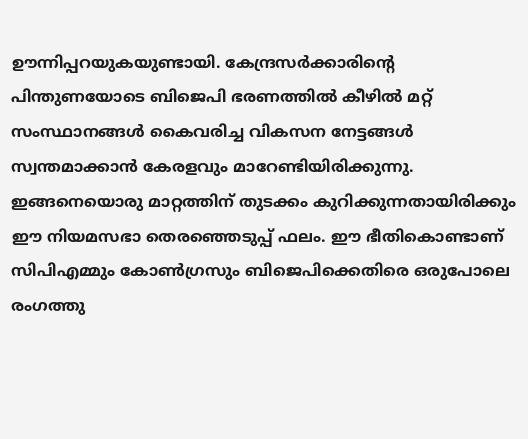ഊന്നിപ്പറയുകയുണ്ടായി. കേന്ദ്രസര്‍ക്കാരിന്റെ പിന്തുണയോടെ ബിജെപി ഭരണത്തില്‍ കീഴില്‍ മറ്റ് സംസ്ഥാനങ്ങള്‍ കൈവരിച്ച വികസന നേട്ടങ്ങള്‍ സ്വന്തമാക്കാന്‍ കേരളവും മാറേണ്ടിയിരിക്കുന്നു. ഇങ്ങനെയൊരു മാറ്റത്തിന് തുടക്കം കുറിക്കുന്നതായിരിക്കും ഈ നിയമസഭാ തെരഞ്ഞെടുപ്പ് ഫലം. ഈ ഭീതികൊണ്ടാണ് സിപിഎമ്മും കോണ്‍ഗ്രസും ബിജെപിക്കെതിരെ ഒരുപോലെ രംഗത്തു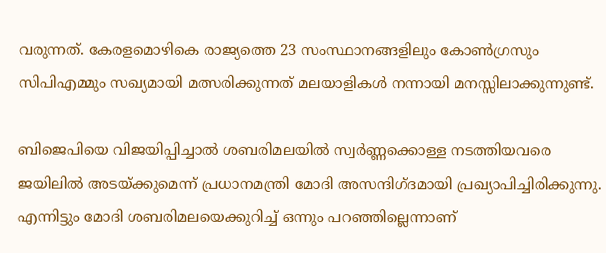വരുന്നത്. കേരളമൊഴികെ രാജ്യത്തെ 23 സംസ്ഥാനങ്ങളിലും കോണ്‍ഗ്രസും സിപിഎമ്മും സഖ്യമായി മത്സരിക്കുന്നത് മലയാളികള്‍ നന്നായി മനസ്സിലാക്കുന്നുണ്ട്.

ബിജെപിയെ വിജയിപ്പിച്ചാല്‍ ശബരിമലയില്‍ സ്വര്‍ണ്ണക്കൊള്ള നടത്തിയവരെ ജയിലില്‍ അടയ്‌ക്കുമെന്ന് പ്രധാനമന്ത്രി മോദി അസന്ദിഗ്ദമായി പ്രഖ്യാപിച്ചിരിക്കുന്നു. എന്നിട്ടും മോദി ശബരിമലയെക്കുറിച്ച് ഒന്നും പറഞ്ഞില്ലെന്നാണ്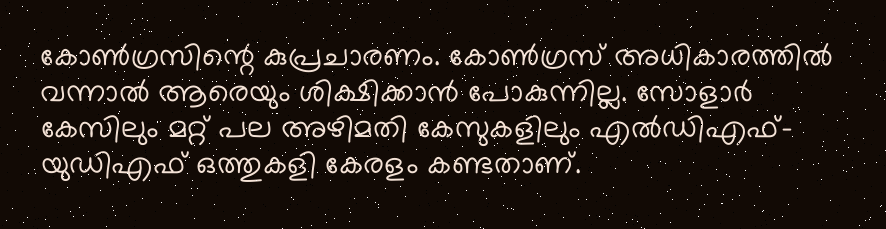കോണ്‍ഗ്രസിന്റെ കുപ്രചാരണം. കോണ്‍ഗ്രസ് അധികാരത്തില്‍ വന്നാല്‍ ആരെയും ശിക്ഷിക്കാന്‍ പോകുന്നില്ല. സോളാര്‍ കേസിലും മറ്റ് പല അഴിമതി കേസുകളിലും എല്‍ഡിഎഫ്-യുഡിഎഫ് ഒത്തുകളി കേരളം കണ്ടതാണ്.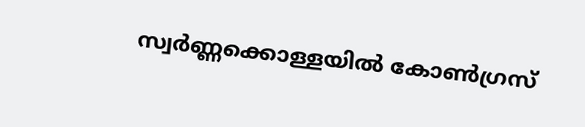സ്വര്‍ണ്ണക്കൊള്ളയില്‍ കോണ്‍ഗ്രസ്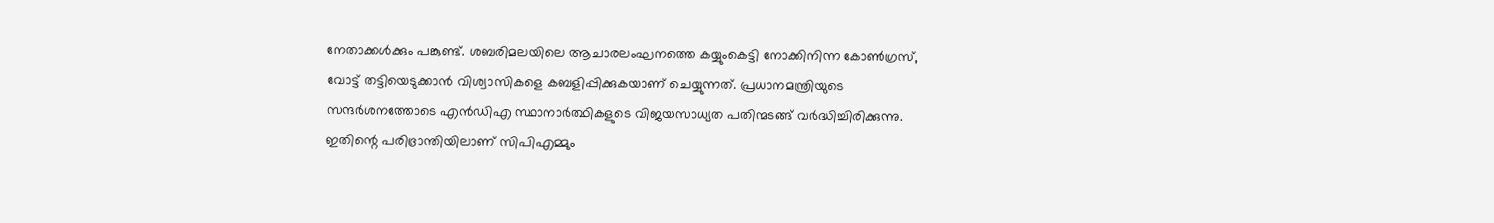നേതാക്കള്‍ക്കും പങ്കുണ്ട്. ശബരിമലയിലെ ആചാരലംഘനത്തെ കയ്യുംകെട്ടി നോക്കിനിന്ന കോണ്‍ഗ്രസ്, വോട്ട് തട്ടിയെടുക്കാന്‍ വിശ്വാസികളെ കബളിപ്പിക്കുകയാണ് ചെയ്യുന്നത്. പ്രധാനമന്ത്രിയുടെ സന്ദര്‍ശനത്തോടെ എന്‍ഡിഎ സ്ഥാനാര്‍ത്ഥികളുടെ വിജയസാധ്യത പതിന്മടങ്ങ് വര്‍ദ്ധിച്ചിരിക്കുന്നു. ഇതിന്റെ പരിഭ്രാന്തിയിലാണ് സിപിഎമ്മും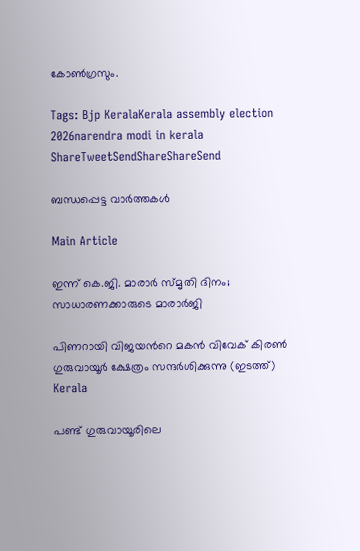കോണ്‍ഗ്രസും.

Tags: Bjp KeralaKerala assembly election 2026narendra modi in kerala
ShareTweetSendShareShareSend

ബന്ധപ്പെട്ട വാര്‍ത്തകള്‍

Main Article

ഇന്ന് കെ.ജി. മാരാര്‍ സ്മൃതി ദിനം; സാധാരണക്കാരുടെ മാരാര്‍ജി

പിണറായി വിജയന്‍റെ മകന്‍ വിവേക് കിരണ്‍ ഗുരുവായൂര്‍ ക്ഷേത്രം സന്ദര്‍ശിക്കുന്നു (ഇടത്ത്)
Kerala

പണ്ട് ഗുരുവായൂരിലെ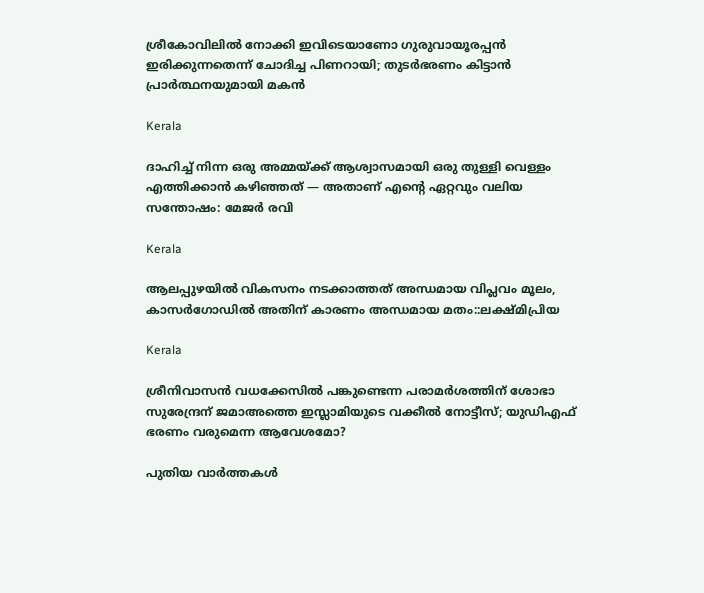ശ്രീകോവിലില്‍ നോക്കി ഇവിടെയാണോ ഗുരുവായൂരപ്പന്‍ ഇരിക്കുന്നതെന്ന് ചോദിച്ച പിണറായി; തുടര്‍ഭരണം കിട്ടാന്‍ പ്രാര്‍ത്ഥനയുമായി മകന്‍

Kerala

ദാഹിച്ച് നിന്ന ഒരു അമ്മയ്‌ക്ക് ആശ്വാസമായി ഒരു തുള്ളി വെള്ളം എത്തിക്കാൻ കഴിഞ്ഞത് — അതാണ് എന്റെ ഏറ്റവും വലിയ സന്തോഷം: മേജര്‍ രവി

Kerala

ആലപ്പുഴയില്‍ വികസനം നടക്കാത്തത് അന്ധമായ വിപ്ലവം മൂലം, കാസര്‍ഗോഡില്‍ അതിന് കാരണം അന്ധമായ മതം::ലക്ഷ്മിപ്രിയ

Kerala

ശ്രീനിവാസൻ വധക്കേസില്‍ പങ്കുണ്ടെന്ന പരാമര്‍ശത്തിന് ശോഭാ സുരേന്ദ്രന് ജമാഅത്തെ ഇസ്ലാമിയുടെ വക്കീല്‍ നോട്ടീസ്; യുഡിഎഫ് ഭരണം വരുമെന്ന ആവേശമോ?

പുതിയ വാര്‍ത്തകള്‍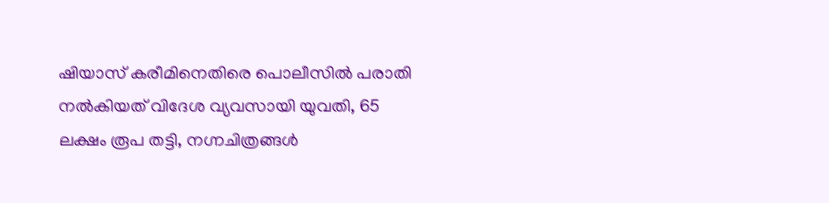ഷിയാസ് കരീമിനെതിരെ പൊലീസില്‍ പരാതി നല്‍കിയത് വിദേശ വ്യവസായി യുവതി, 65 ലക്ഷം രൂപ തട്ടി, നഗ്നചിത്രങ്ങള്‍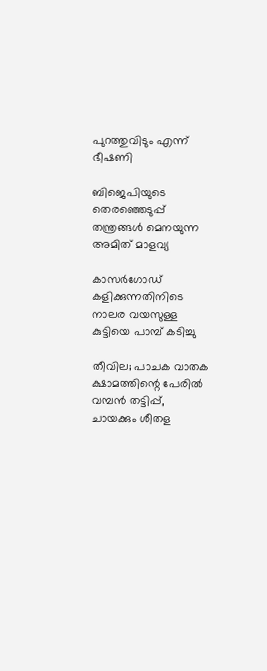പുറത്തുവിടും എന്ന് ഭീഷണി

ബിജെപിയുടെ തെരഞ്ഞെടുപ്പ് തന്ത്രങ്ങള്‍ മെനയുന്ന അമിത് മാളവ്യ

കാസര്‍ഗോഡ് കളിക്കുന്നതിനിടെ നാലര വയസുള്ള കുട്ടിയെ പാമ്പ് കടിച്ചു

തീവില; പാചക വാതക ക്ഷാമത്തിന്റെ പേരില്‍ വമ്പന്‍ തട്ടിപ്പ്, ചായക്കും ശീതള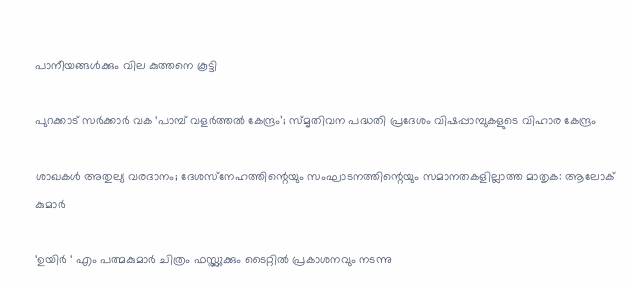പാനീയങ്ങള്‍ക്കും വില കുത്തനെ കൂട്ടി

പുറക്കാട് സര്‍ക്കാര്‍ വക ‘പാമ്പ് വളര്‍ത്തല്‍ കേന്ദ്രം’; സ്മൃതിവന പദ്ധതി പ്രദേശം വിഷപ്പാമ്പുകളുടെ വിഹാര കേന്ദ്രം

ശാഖകള്‍ അതുല്യ വരദാനം; ദേശസ്‌നേഹത്തിന്റെയും സംഘാടനത്തിന്റെയും സമാനതകളില്ലാത്ത മാതൃക: ആലോക് കുമാര്‍

‘ഉയിർ ‘ എം പത്മകുമാർ ചിത്രം ഫസ്റ്റ്ലുക്കും ടൈറ്റിൽ പ്രകാശനവും നടന്നു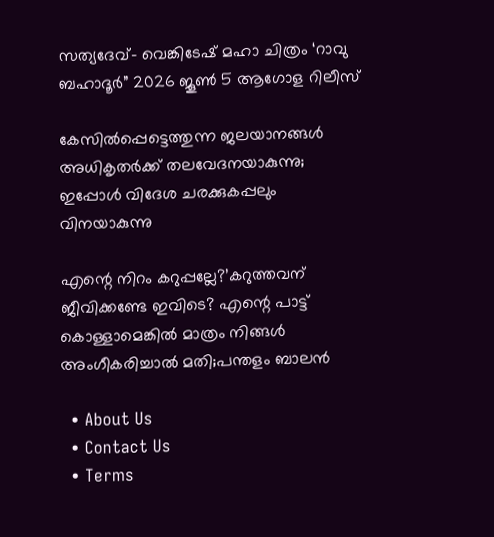സത്യദേവ്- വെങ്കിടേഷ് മഹാ ചിത്രം ‘റാവു ബഹാദൂർ” 2026 ജൂൺ 5 ആഗോള റിലീസ്

കേസില്‍പ്പെട്ടെത്തുന്ന ജലയാനങ്ങള്‍ അധികൃതര്‍ക്ക് തലവേദനയാകുന്നു; ഇപ്പോള്‍ വിദേശ ചരക്കുകപ്പലും വിനയാകുന്നു

എന്റെ നിറം കറുപ്പല്ലേ?’കറുത്തവന് ജീവിക്കണ്ടേ ഇവിടെ? എന്റെ പാട്ട് കൊള്ളാമെങ്കില്‍ മാത്രം നിങ്ങള്‍ അംഗീകരിച്ചാല്‍ മതി;പന്തളം ബാലൻ

  • About Us
  • Contact Us
  • Terms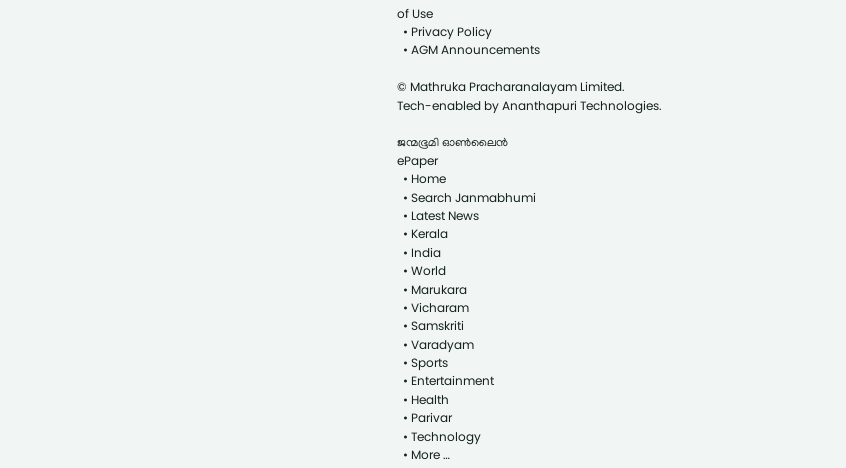of Use
  • Privacy Policy
  • AGM Announcements

© Mathruka Pracharanalayam Limited.
Tech-enabled by Ananthapuri Technologies.

ജന്മഭൂമി ഓണ്‍ലൈന്‍
ePaper
  • Home
  • Search Janmabhumi
  • Latest News
  • Kerala
  • India
  • World
  • Marukara
  • Vicharam
  • Samskriti
  • Varadyam
  • Sports
  • Entertainment
  • Health
  • Parivar
  • Technology
  • More …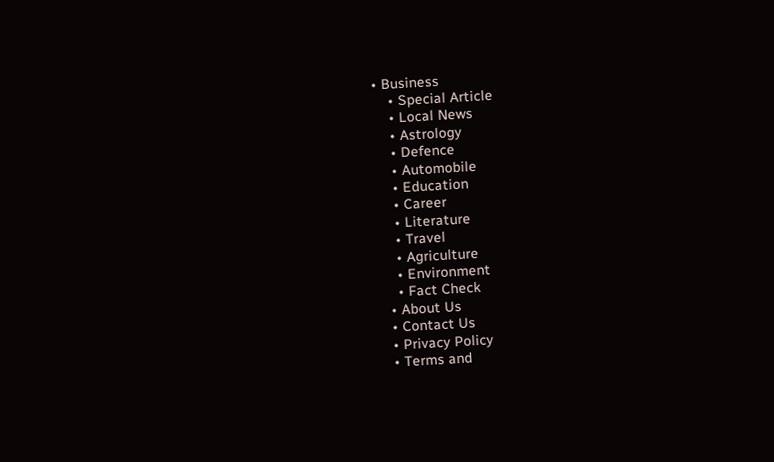• Business
    • Special Article
    • Local News
    • Astrology
    • Defence
    • Automobile
    • Education
    • Career
    • Literature
    • Travel
    • Agriculture
    • Environment
    • Fact Check
  • About Us
  • Contact Us
  • Privacy Policy
  • Terms and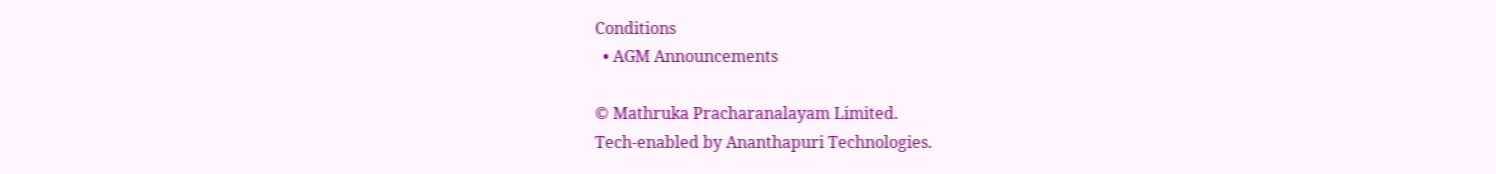Conditions
  • AGM Announcements

© Mathruka Pracharanalayam Limited.
Tech-enabled by Ananthapuri Technologies.